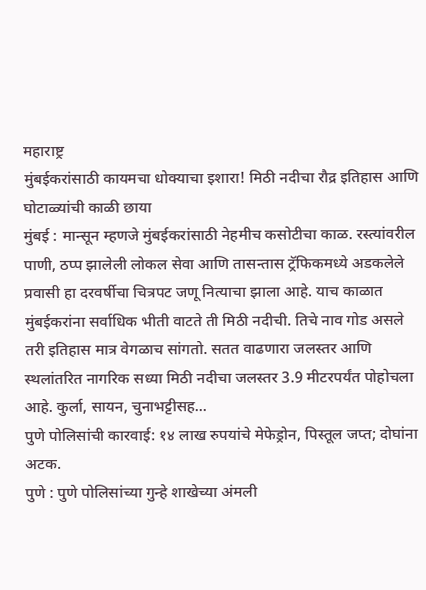महाराष्ट्र
मुंबईकरांसाठी कायमचा धोक्याचा इशारा! मिठी नदीचा रौद्र इतिहास आणि घोटाळ्यांची काळी छाया
मुंबई : मान्सून म्हणजे मुंबईकरांसाठी नेहमीच कसोटीचा काळ. रस्त्यांवरील पाणी, ठप्प झालेली लोकल सेवा आणि तासन्तास ट्रॅफिकमध्ये अडकलेले प्रवासी हा दरवर्षीचा चित्रपट जणू नित्याचा झाला आहे. याच काळात मुंबईकरांना सर्वाधिक भीती वाटते ती मिठी नदीची. तिचे नाव गोड असले तरी इतिहास मात्र वेगळाच सांगतो. सतत वाढणारा जलस्तर आणि स्थलांतरित नागरिक सध्या मिठी नदीचा जलस्तर 3.9 मीटरपर्यंत पोहोचला आहे. कुर्ला, सायन, चुनाभट्टीसह...
पुणे पोलिसांची कारवाई: १४ लाख रुपयांचे मेफेड्रोन, पिस्तूल जप्त; दोघांना अटक.
पुणे : पुणे पोलिसांच्या गुन्हे शाखेच्या अंमली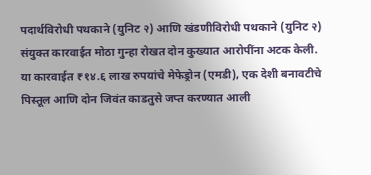पदार्थविरोधी पथकाने (युनिट २) आणि खंडणीविरोधी पथकाने (युनिट २) संयुक्त कारवाईत मोठा गुन्हा रोखत दोन कुख्यात आरोपींना अटक केली. या कारवाईत ₹१४.६ लाख रुपयांचे मेफेड्रोन (एमडी), एक देशी बनावटीचे पिस्तूल आणि दोन जिवंत काडतुसे जप्त करण्यात आली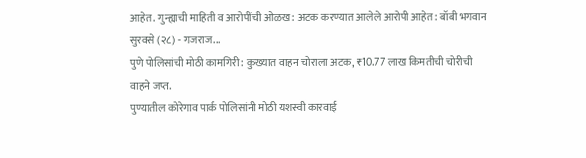आहेत. गुन्ह्याची माहिती व आरोपींची ओळख: अटक करण्यात आलेले आरोपी आहेत: बॉबी भगवान सुरवसे (२८) - गजराज...
पुणे पोलिसांची मोठी कामगिरी: कुख्यात वाहन चोराला अटक, ₹10.77 लाख किमतीची चोरीची वाहने जप्त.
पुण्यातील कोरेगाव पार्क पोलिसांनी मोठी यशस्वी कारवाई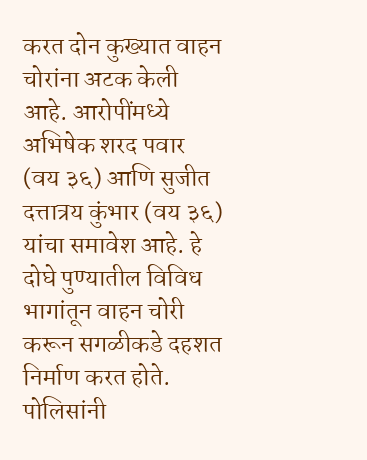करत दोन कुख्यात वाहन चोरांना अटक केली आहे. आरोपींमध्ये अभिषेक शरद पवार (वय ३६) आणि सुजीत दत्तात्रय कुंभार (वय ३६) यांचा समावेश आहे. हे दोघे पुण्यातील विविध भागांतून वाहन चोरी करून सगळीकडे दहशत निर्माण करत होते. पोलिसांनी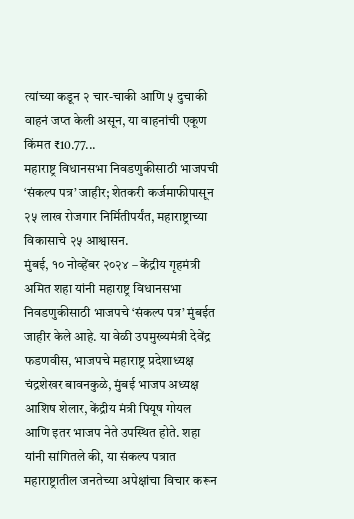त्यांच्या कडून २ चार-चाकी आणि ५ दुचाकी वाहनं जप्त केली असून, या वाहनांची एकूण किंमत ₹10.77...
महाराष्ट्र विधानसभा निवडणुकीसाठी भाजपची ‘संकल्प पत्र’ जाहीर; शेतकरी कर्जमाफीपासून २५ लाख रोजगार निर्मितीपर्यंत, महाराष्ट्राच्या विकासाचे २५ आश्वासन.
मुंबई, १० नोव्हेंबर २०२४ – केंद्रीय गृहमंत्री अमित शहा यांनी महाराष्ट्र विधानसभा निवडणुकीसाठी भाजपचे ‘संकल्प पत्र’ मुंबईत जाहीर केले आहे. या वेळी उपमुख्यमंत्री देवेंद्र फडणवीस, भाजपचे महाराष्ट्र प्रदेशाध्यक्ष चंद्रशेखर बावनकुळे, मुंबई भाजप अध्यक्ष आशिष शेलार, केंद्रीय मंत्री पियूष गोयल आणि इतर भाजप नेते उपस्थित होते. शहा यांनी सांगितले की, या संकल्प पत्रात महाराष्ट्रातील जनतेच्या अपेक्षांचा विचार करून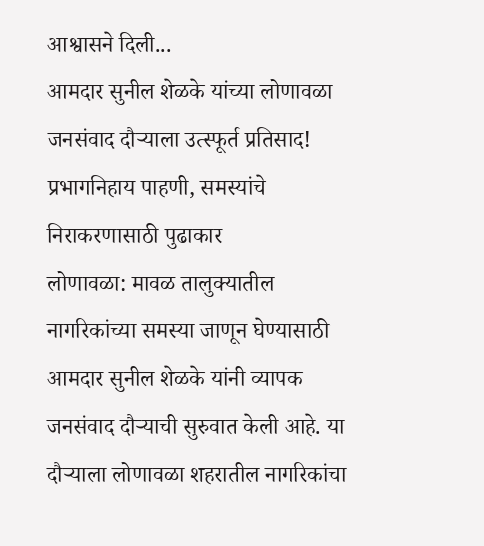आश्वासने दिली...
आमदार सुनील शेळके यांच्या लोणावळा जनसंवाद दौऱ्याला उत्स्फूर्त प्रतिसाद! प्रभागनिहाय पाहणी, समस्यांचे निराकरणासाठी पुढाकार
लोणावळा: मावळ तालुक्यातील नागरिकांच्या समस्या जाणून घेण्यासाठी आमदार सुनील शेळके यांनी व्यापक जनसंवाद दौऱ्याची सुरुवात केली आहे. या दौऱ्याला लोणावळा शहरातील नागरिकांचा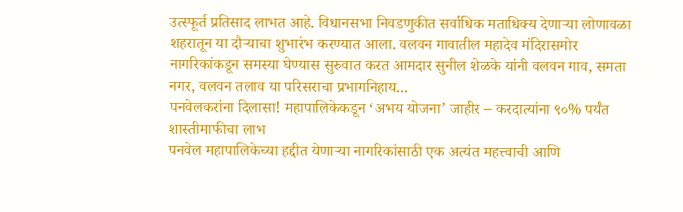उत्स्फूर्त प्रतिसाद लाभत आहे. विधानसभा निवडणुकीत सर्वाधिक मताधिक्य देणाऱ्या लोणावळा शहरातून या दौऱ्याचा शुभारंभ करण्यात आला. वलवन गावातील महादेव मंदिरासमोर नागरिकांकडून समस्या घेण्यास सुरुवात करत आमदार सुनील शेळके यांनी वलवन गाव, समता नगर, वलवन तलाव या परिसराचा प्रभागनिहाय...
पनवेलकरांना दिलासा! महापालिकेकडून ‘अभय योजना’ जाहीर – करदात्यांना ९०% पर्यंत शास्तीमाफीचा लाभ
पनवेल महापालिकेच्या हद्दीत येणाऱ्या नागरिकांसाठी एक अत्यंत महत्त्वाची आणि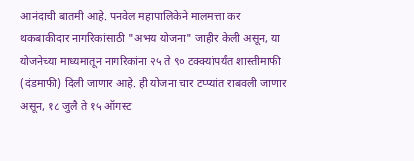आनंदाची बातमी आहे. पनवेल महापालिकेने मालमत्ता कर थकबाकीदार नागरिकांसाठी "अभय योजना" जाहीर केली असून, या योजनेच्या माध्यमातून नागरिकांना २५ ते ९० टक्क्यांपर्यंत शास्तीमाफी (दंडमाफी) दिली जाणार आहे. ही योजना चार टप्प्यांत राबवली जाणार असून, १८ जुलै ते १५ ऑगस्ट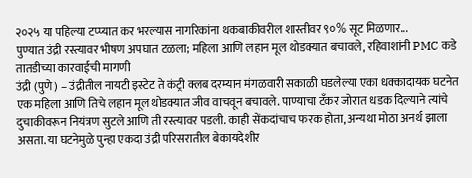२०२५ या पहिल्या टप्प्यात कर भरल्यास नागरिकांना थकबाकीवरील शास्तीवर ९०% सूट मिळणार...
पुण्यात उंद्री रस्त्यावर भीषण अपघात टळला; महिला आणि लहान मूल थोडक्यात बचावले, रहिवाशांनी PMC कडे तातडीच्या कारवाईची मागणी
उंद्री (पुणे) – उंद्रीतील नायटी इस्टेट ते कंट्री क्लब दरम्यान मंगळवारी सकाळी घडलेल्या एका धक्कादायक घटनेत एक महिला आणि तिचे लहान मूल थोडक्यात जीव वाचवून बचावले. पाण्याचा टँकर जोरात धडक दिल्याने त्यांचे दुचाकीवरून नियंत्रण सुटले आणि ती रस्त्यावर पडली. काही सेंकदांचाच फरक होता, अन्यथा मोठा अनर्थ झाला असता. या घटनेमुळे पुन्हा एकदा उंद्री परिसरातील बेकायदेशीर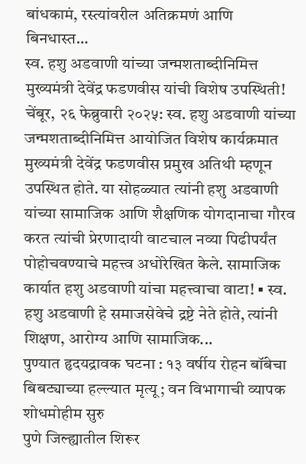बांधकामं, रस्त्यांवरील अतिक्रमणं आणि बिनधास्त...
स्व. हशु अडवाणी यांच्या जन्मशताब्दीनिमित्त मुख्यमंत्री देवेंद्र फडणवीस यांची विशेष उपस्थिती!
चेंबूर, २६ फेब्रुवारी २०२५: स्व. हशु अडवाणी यांच्या जन्मशताब्दीनिमित्त आयोजित विशेष कार्यक्रमात मुख्यमंत्री देवेंद्र फडणवीस प्रमुख अतिथी म्हणून उपस्थित होते. या सोहळ्यात त्यांनी हशु अडवाणी यांच्या सामाजिक आणि शैक्षणिक योगदानाचा गौरव करत त्यांची प्रेरणादायी वाटचाल नव्या पिढीपर्यंत पोहोचवण्याचे महत्त्व अधोरेखित केले. सामाजिक कार्यात हशु अडवाणी यांचा महत्त्वाचा वाटा! ▪ स्व. हशु अडवाणी हे समाजसेवेचे द्रष्टे नेते होते, त्यांनी शिक्षण, आरोग्य आणि सामाजिक...
पुण्यात हृदयद्रावक घटना : १३ वर्षीय रोहन बॉंबेचा बिबट्याच्या हल्ल्यात मृत्यू; वन विभागाची व्यापक शोधमोहीम सुरु
पुणे जिल्ह्यातील शिरूर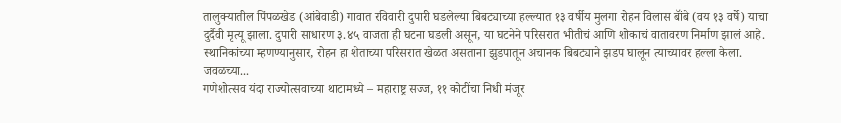तालुक्यातील पिंपळखेड (आंबेवाडी) गावात रविवारी दुपारी घडलेल्या बिबट्याच्या हल्ल्यात १३ वर्षीय मुलगा रोहन विलास बॉंबे (वय १३ वर्षे) याचा दुर्दैवी मृत्यू झाला. दुपारी साधारण ३.४५ वाजता ही घटना घडली असून, या घटनेने परिसरात भीतीचं आणि शोकाचं वातावरण निर्माण झालं आहे. स्थानिकांच्या म्हणण्यानुसार, रोहन हा शेताच्या परिसरात खेळत असताना झुडपातून अचानक बिबट्याने झडप घालून त्याच्यावर हल्ला केला. जवळच्या...
गणेशोत्सव यंदा राज्योत्सवाच्या थाटामध्ये – महाराष्ट्र सज्ज, ११ कोटींचा निधी मंजूर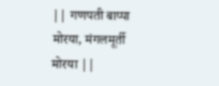|| गणपती बाप्पा मोरया, मंगलमूर्ती मोरया ||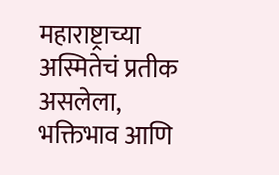महाराष्ट्राच्या अस्मितेचं प्रतीक असलेला, भक्तिभाव आणि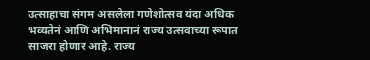उत्साहाचा संगम असलेला गणेशोत्सव यंदा अधिक भव्यतेनं आणि अभिमानानं राज्य उत्सवाच्या रूपात साजरा होणार आहे. राज्य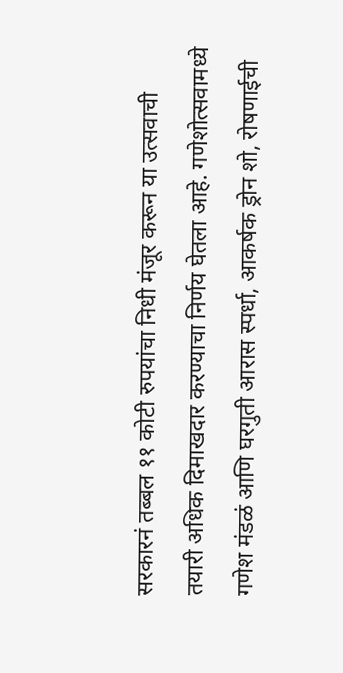सरकारनं तब्बल ११ कोटी रुपयांचा निधी मंजूर करून या उत्सवाची तयारी अधिक दिमाखदार करण्याचा निर्णय घेतला आहे. गणेशोत्सवामध्ये गणेश मंडळं आणि घरगुती आरास स्पर्धा, आकर्षक ड्रोन शो, रोषणाईची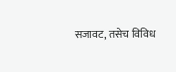सजावट, तसेच विविध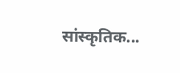सांस्कृतिक...